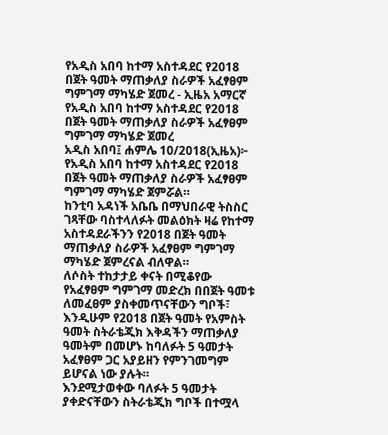የአዲስ አበባ ከተማ አስተዳደር የ2018 በጀት ዓመት ማጠቃለያ ስራዎች አፈፃፀም ግምገማ ማካሄድ ጀመረ - ኢዜአ አማርኛ
የአዲስ አበባ ከተማ አስተዳደር የ2018 በጀት ዓመት ማጠቃለያ ስራዎች አፈፃፀም ግምገማ ማካሄድ ጀመረ
አዲስ አበባ፤ ሐምሌ 10/2018(ኢዜአ)፦ የአዲስ አበባ ከተማ አስተዳደር የ2018 በጀት ዓመት ማጠቃለያ ስራዎች አፈፃፀም ግምገማ ማካሄድ ጀምሯል።
ከንቲባ አዳነች አቤቤ በማህበራዊ ትስስር ገጻቸው ባስተላለፉት መልዕክት ዛሬ የከተማ አስተዳደራችንን የ2018 በጀት ዓመት ማጠቃለያ ስራዎች አፈፃፀም ግምገማ ማካሄድ ጀምረናል ብለዋል።
ለሶስት ተከታታይ ቀናት በሚቆየው የአፈፃፀም ግምገማ መድረክ በበጀት ዓመቱ ለመፈፀም ያስቀመጥናቸውን ግቦች፣ እንዲሁም የ2018 በጀት ዓመት የአምስት ዓመት ስትራቴጂክ እቅዳችን ማጠቃለያ ዓመትም በመሆኑ ከባለፉት 5 ዓመታት አፈፃፀም ጋር አያይዘን የምንገመግም ይሆናል ነው ያሉት።
እንደሚታወቀው ባለፉት 5 ዓመታት ያቀድናቸውን ስትራቴጂክ ግቦች በተሟላ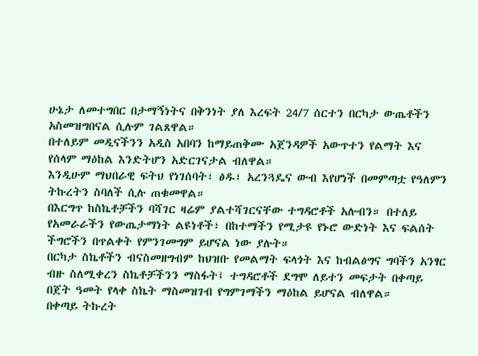ሁኔታ ለመተግበር በታማኝነትና በቅንነት ያለ እረፍት 24/7 ሰርተን በርካታ ውጤቶችን አስመዝግበናል ሲሉም ገልጸዋል።
በተለይም መዲናችንን አዲስ አበባን ከማይጠቅሙ አጀንዳዎች አውጥተን የልማት እና የሰላም ማዕከል እንድትሆን አድርገናታል ብለዋል።
እንዲሁም ማህበራዊ ፍትህ የነገሰባት፣ ፅዱ፣ አረንጓዴና ውብ እየሆነች በመምጣቷ የዓለምን ትኩረትን ስባለች ሲሉ ጠቁመዋል።
በእርግጥ ከስኬቶቻችን ባሻገር ዛሬም ያልተሻገርናቸው ተግዳሮቶች አሉብን። በተለይ የአመራራችን የውጤታማነት ልዩነቶች፣ በከተማችን የሚታዩ የኑሮ ውድነት እና ፍልሰት ችግሮችን በጥልቀት የምንገመግም ይሆናል ነው ያሉት።
በርካታ ስኬቶችን ብናስመዘግብም ከህዝቡ የመልማት ፍላጎት እና ከብልፅግና ግባችን አንፃር ብዙ ስለሚቀረን ስኬቶቻችንን ማስፋት፤ ተግዳሮቶች ደግሞ ለይተን መፍታት በቀጣይ በጀት ዓመት የላቀ ስኬት ማስመዝገብ የግምገማችን ማዕከል ይሆናል ብለዋል።
በቀጣይ ትኩረት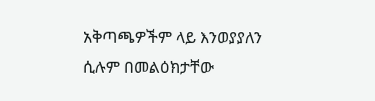አቅጣጫዎችም ላይ እንወያያለን ሲሉም በመልዕክታቸው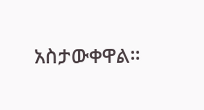አስታውቀዋል።